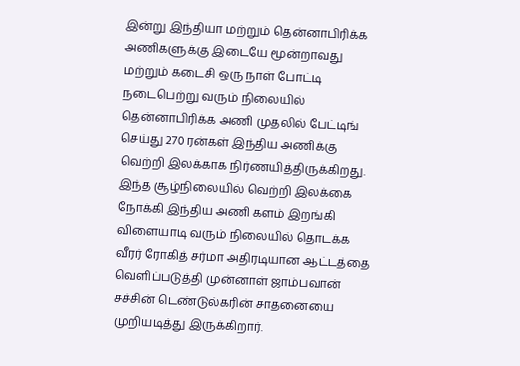இன்று இந்தியா மற்றும் தென்னாபிரிக்க அணிகளுக்கு இடையே மூன்றாவது மற்றும் கடைசி ஒரு நாள் போட்டி நடைபெற்று வரும் நிலையில் தென்னாபிரிக்க அணி முதலில் பேட்டிங் செய்து 270 ரன்கள் இந்திய அணிக்கு வெற்றி இலக்காக நிர்ணயித்திருக்கிறது.
இந்த சூழ்நிலையில் வெற்றி இலக்கை நோக்கி இந்திய அணி களம் இறங்கி விளையாடி வரும் நிலையில் தொடக்க வீரர் ரோகித் சர்மா அதிரடியான ஆட்டத்தை வெளிப்படுத்தி முன்னாள் ஜாம்பவான் சச்சின் டெண்டுல்கரின் சாதனையை முறியடித்து இருக்கிறார்.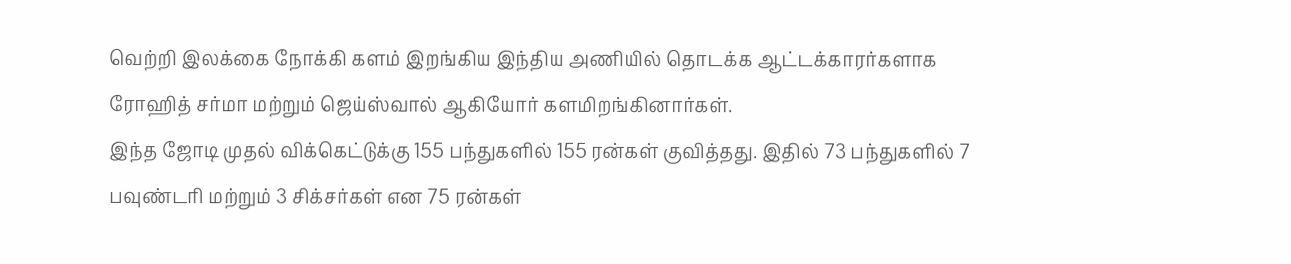வெற்றி இலக்கை நோக்கி களம் இறங்கிய இந்திய அணியில் தொடக்க ஆட்டக்காரர்களாக ரோஹித் சர்மா மற்றும் ஜெய்ஸ்வால் ஆகியோர் களமிறங்கினார்கள்.
இந்த ஜோடி முதல் விக்கெட்டுக்கு 155 பந்துகளில் 155 ரன்கள் குவித்தது. இதில் 73 பந்துகளில் 7 பவுண்டரி மற்றும் 3 சிக்சர்கள் என 75 ரன்கள்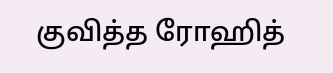குவித்த ரோஹித்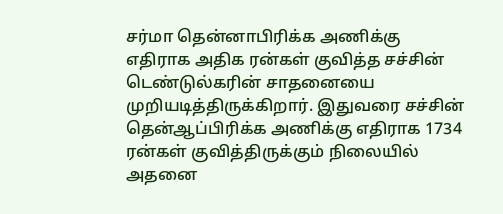சர்மா தென்னாபிரிக்க அணிக்கு எதிராக அதிக ரன்கள் குவித்த சச்சின் டெண்டுல்கரின் சாதனையை முறியடித்திருக்கிறார். இதுவரை சச்சின் தென்ஆப்பிரிக்க அணிக்கு எதிராக 1734 ரன்கள் குவித்திருக்கும் நிலையில் அதனை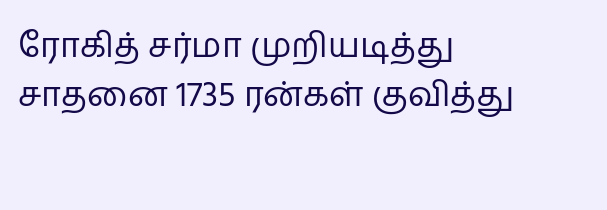ரோகித் சர்மா முறியடித்து சாதனை 1735 ரன்கள் குவித்து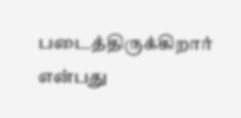படைத்திருக்கிறார் என்பது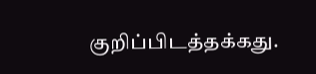குறிப்பிடத்தக்கது.